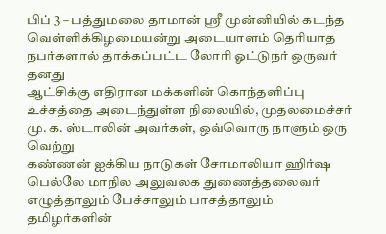பிப் 3 – பத்துமலை தாமான் ஸ்ரீ முன்னியில் கடந்த வெள்ளிக்கிழமையன்று அடையாளம் தெரியாத நபர்களால் தாக்கப்பட்ட லோரி ஓட்டுநர் ஒருவர் தனது
ஆட்சிக்கு எதிரான மக்களின் கொந்தளிப்பு உச்சத்தை அடைந்துள்ள நிலையில், முதலமைச்சர் மு. க. ஸ்டாலின் அவர்கள், ஒவ்வொரு நாளும் ஒரு வெற்று
கண்ணன் ஐக்கிய நாடுகள் சோமாலியா ஹிர்ஷ பெல்லே மாநில அலுவலக துணைத்தலைவர் எழுத்தாலும் பேச்சாலும் பாசத்தாலும் தமிழர்களின்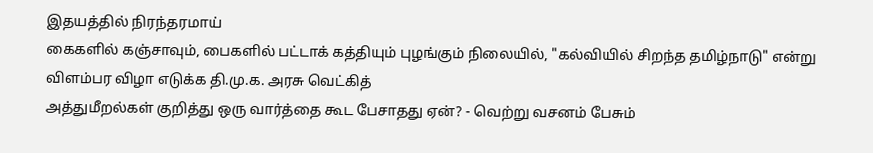இதயத்தில் நிரந்தரமாய்
கைகளில் கஞ்சாவும், பைகளில் பட்டாக் கத்தியும் புழங்கும் நிலையில், "கல்வியில் சிறந்த தமிழ்நாடு" என்று விளம்பர விழா எடுக்க தி.மு.க. அரசு வெட்கித்
அத்துமீறல்கள் குறித்து ஒரு வார்த்தை கூட பேசாதது ஏன்? - வெற்று வசனம் பேசும்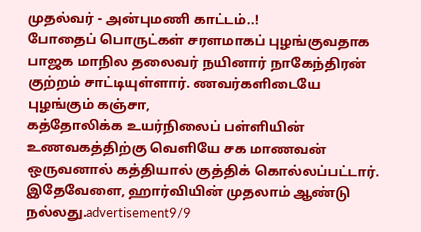முதல்வர் - அன்புமணி காட்டம்..!
போதைப் பொருட்கள் சரளமாகப் புழங்குவதாக பாஜக மாநில தலைவர் நயினார் நாகேந்திரன் குற்றம் சாட்டியுள்ளார். ணவர்களிடையே புழங்கும் கஞ்சா,
கத்தோலிக்க உயர்நிலைப் பள்ளியின் உணவகத்திற்கு வெளியே சக மாணவன் ஒருவனால் கத்தியால் குத்திக் கொல்லப்பட்டார். இதேவேளை, ஹார்வியின் முதலாம் ஆண்டு
நல்லது.advertisement9/9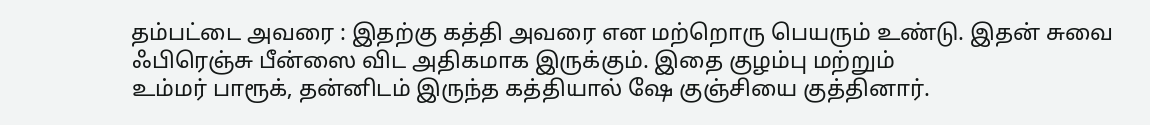தம்பட்டை அவரை : இதற்கு கத்தி அவரை என மற்றொரு பெயரும் உண்டு. இதன் சுவை ஃபிரெஞ்சு பீன்ஸை விட அதிகமாக இருக்கும். இதை குழம்பு மற்றும்
உம்மர் பாரூக், தன்னிடம் இருந்த கத்தியால் ஷே குஞ்சியை குத்தினார்.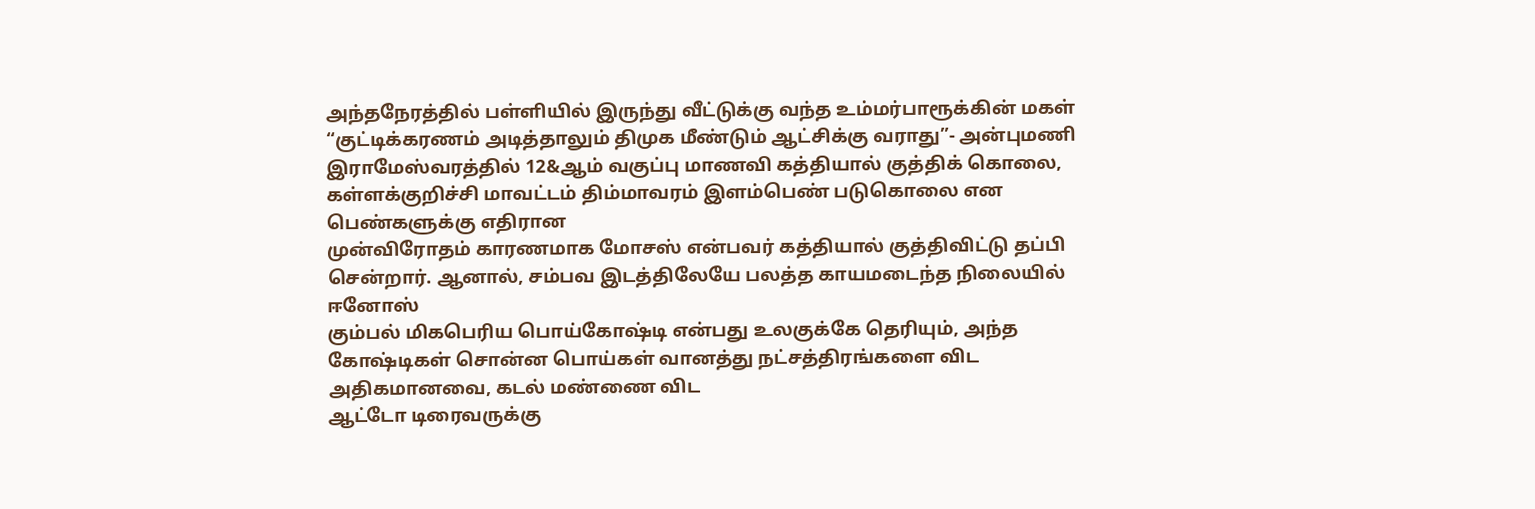அந்தநேரத்தில் பள்ளியில் இருந்து வீட்டுக்கு வந்த உம்மர்பாரூக்கின் மகள்
“குட்டிக்கரணம் அடித்தாலும் திமுக மீண்டும் ஆட்சிக்கு வராது”- அன்புமணி
இராமேஸ்வரத்தில் 12&ஆம் வகுப்பு மாணவி கத்தியால் குத்திக் கொலை, கள்ளக்குறிச்சி மாவட்டம் திம்மாவரம் இளம்பெண் படுகொலை என பெண்களுக்கு எதிரான
முன்விரோதம் காரணமாக மோசஸ் என்பவர் கத்தியால் குத்திவிட்டு தப்பி சென்றார். ஆனால், சம்பவ இடத்திலேயே பலத்த காயமடைந்த நிலையில் ஈனோஸ்
கும்பல் மிகபெரிய பொய்கோஷ்டி என்பது உலகுக்கே தெரியும், அந்த கோஷ்டிகள் சொன்ன பொய்கள் வானத்து நட்சத்திரங்களை விட அதிகமானவை, கடல் மண்ணை விட
ஆட்டோ டிரைவருக்கு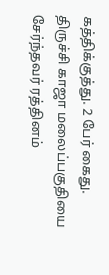கத்திக்குத்து. 2 பேர் கைது. திருச்சி காஜா மலைப்பகுதியை சேர்ந்தவர் ரத்தினம்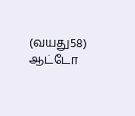(வயது58) ஆட்டோ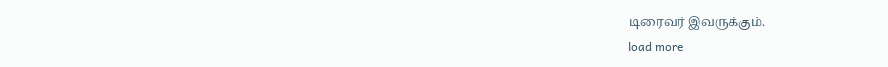டிரைவர் இவருக்கும்.
load more